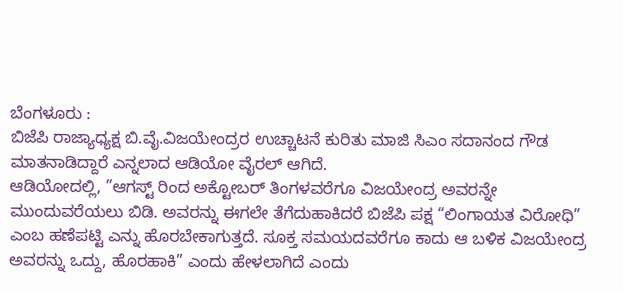ಬೆಂಗಳೂರು :
ಬಿಜೆಪಿ ರಾಜ್ಯಾಧ್ಯಕ್ಷ ಬಿ.ವೈ.ವಿಜಯೇಂದ್ರರ ಉಚ್ಚಾಟನೆ ಕುರಿತು ಮಾಜಿ ಸಿಎಂ ಸದಾನಂದ ಗೌಡ ಮಾತನಾಡಿದ್ದಾರೆ ಎನ್ನಲಾದ ಆಡಿಯೋ ವೈರಲ್ ಆಗಿದೆ.
ಆಡಿಯೋದಲ್ಲಿ, ”ಆಗಸ್ಟ್ ರಿಂದ ಅಕ್ಟೋಬರ್ ತಿಂಗಳವರೆಗೂ ವಿಜಯೇಂದ್ರ ಅವರನ್ನೇ ಮುಂದುವರೆಯಲು ಬಿಡಿ. ಅವರನ್ನು ಈಗಲೇ ತೆಗೆದುಹಾಕಿದರೆ ಬಿಜೆಪಿ ಪಕ್ಷ “ಲಿಂಗಾಯತ ವಿರೋಧಿ” ಎಂಬ ಹಣೆಪಟ್ಟಿ ಎನ್ನು ಹೊರಬೇಕಾಗುತ್ತದೆ. ಸೂಕ್ತ ಸಮಯದವರೆಗೂ ಕಾದು ಆ ಬಳಿಕ ವಿಜಯೇಂದ್ರ ಅವರನ್ನು ಒದ್ದು, ಹೊರಹಾಕಿ” ಎಂದು ಹೇಳಲಾಗಿದೆ ಎಂದು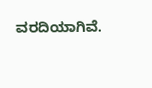ವರದಿಯಾಗಿವೆ.